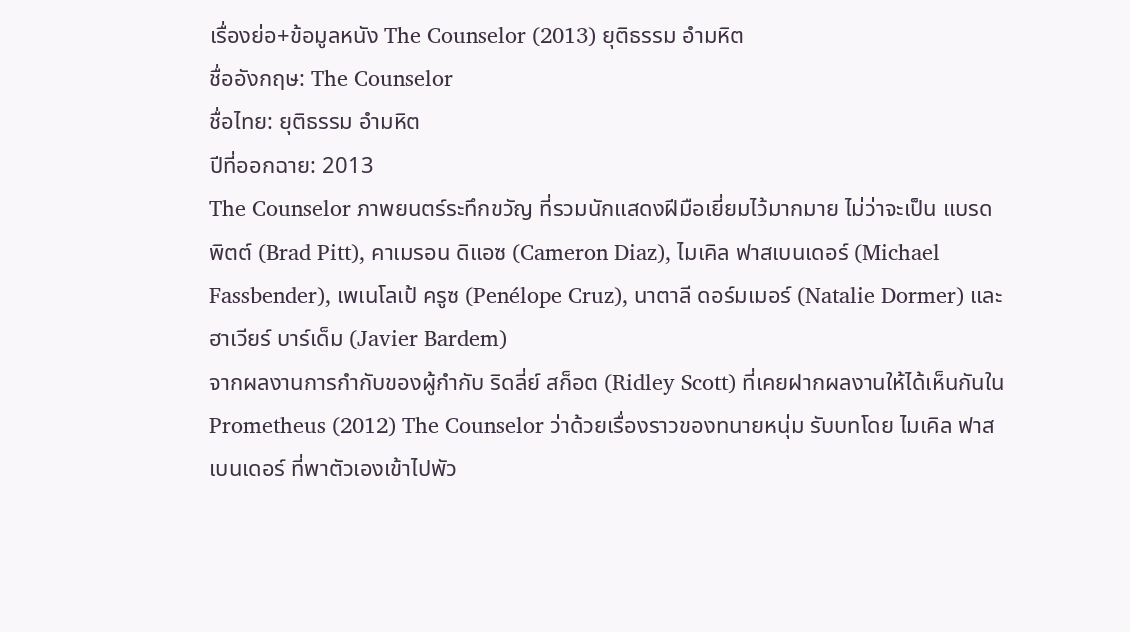เรื่องย่อ+ข้อมูลหนัง The Counselor (2013) ยุติธรรม อำมหิต
ชื่ออังกฤษ: The Counselor
ชื่อไทย: ยุติธรรม อำมหิต
ปีที่ออกฉาย: 2013
The Counselor ภาพยนตร์ระทึกขวัญ ที่รวมนักแสดงฝีมือเยี่ยมไว้มากมาย ไม่ว่าจะเป็น แบรด พิตต์ (Brad Pitt), คาเมรอน ดิแอซ (Cameron Diaz), ไมเคิล ฟาสเบนเดอร์ (Michael Fassbender), เพเนโลเป้ ครูซ (Penélope Cruz), นาตาลี ดอร์มเมอร์ (Natalie Dormer) และ ฮาเวียร์ บาร์เด็ม (Javier Bardem)
จากผลงานการกำกับของผู้กำกับ ริดลี่ย์ สก็อต (Ridley Scott) ที่เคยฝากผลงานให้ได้เห็นกันใน Prometheus (2012) The Counselor ว่าด้วยเรื่องราวของทนายหนุ่ม รับบทโดย ไมเคิล ฟาสเบนเดอร์ ที่พาตัวเองเข้าไปพัว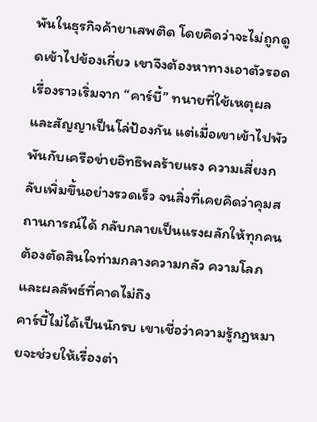พันในธุรกิจค้ายาเสพติด โดยคิดว่าจะไม่ถูกดูดเข้าไปข้องเกี่ยว เขาจึงต้องหาทางเอาตัวรอด
เรื่องราวเริ่มจาก “คาร์บี้” ทนายที่ใช้เหตุผลและสัญญาเป็นโล่ป้องกัน แต่เมื่อเขาเข้าไปพัวพันกับเครือข่ายอิทธิพลร้ายแรง ความเสี่ยงกลับเพิ่มขึ้นอย่างรวดเร็ว จนสิ่งที่เคยคิดว่าคุมสถานการณ์ได้ กลับกลายเป็นแรงผลักให้ทุกคนต้องตัดสินใจท่ามกลางความกลัว ความโลภ และผลลัพธ์ที่คาดไม่ถึง
คาร์บี้ไม่ได้เป็นนักรบ เขาเชื่อว่าความรู้กฎหมายจะช่วยให้เรื่องต่า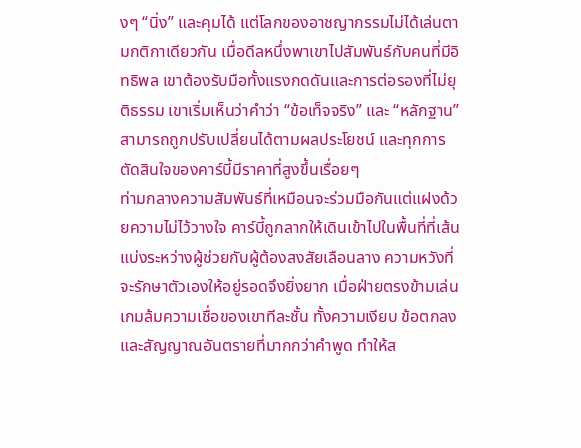งๆ “นิ่ง” และคุมได้ แต่โลกของอาชญากรรมไม่ได้เล่นตามกติกาเดียวกัน เมื่อดีลหนึ่งพาเขาไปสัมพันธ์กับคนที่มีอิทธิพล เขาต้องรับมือทั้งแรงกดดันและการต่อรองที่ไม่ยุติธรรม เขาเริ่มเห็นว่าคำว่า “ข้อเท็จจริง” และ “หลักฐาน” สามารถถูกปรับเปลี่ยนได้ตามผลประโยชน์ และทุกการตัดสินใจของคาร์บี้มีราคาที่สูงขึ้นเรื่อยๆ
ท่ามกลางความสัมพันธ์ที่เหมือนจะร่วมมือกันแต่แฝงด้วยความไม่ไว้วางใจ คาร์บี้ถูกลากให้เดินเข้าไปในพื้นที่ที่เส้นแบ่งระหว่างผู้ช่วยกับผู้ต้องสงสัยเลือนลาง ความหวังที่จะรักษาตัวเองให้อยู่รอดจึงยิ่งยาก เมื่อฝ่ายตรงข้ามเล่นเกมล้มความเชื่อของเขาทีละชั้น ทั้งความเงียบ ข้อตกลง และสัญญาณอันตรายที่มากกว่าคำพูด ทำให้ส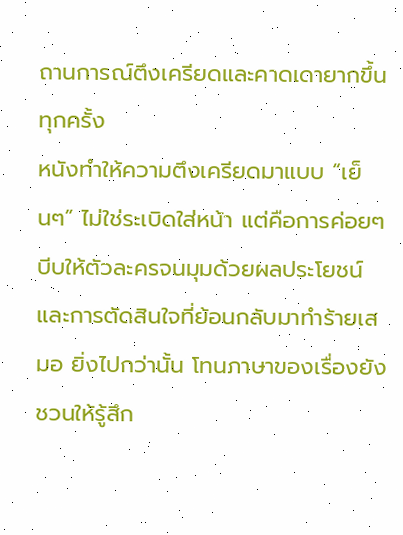ถานการณ์ตึงเครียดและคาดเดายากขึ้นทุกครั้ง
หนังทำให้ความตึงเครียดมาแบบ “เย็นๆ” ไม่ใช่ระเบิดใส่หน้า แต่คือการค่อยๆ บีบให้ตัวละครจนมุมด้วยผลประโยชน์และการตัดสินใจที่ย้อนกลับมาทำร้ายเสมอ ยิ่งไปกว่านั้น โทนภาษาของเรื่องยังชวนให้รู้สึก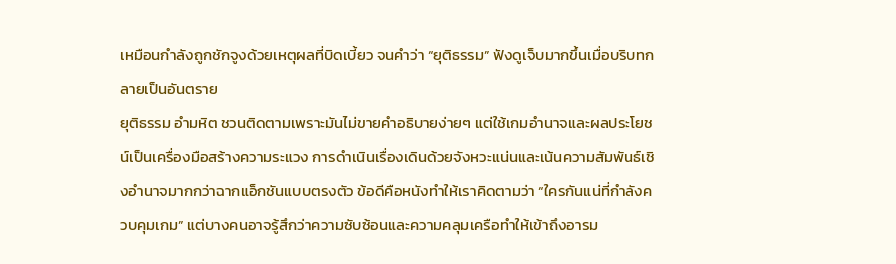เหมือนกำลังถูกชักจูงด้วยเหตุผลที่บิดเบี้ยว จนคำว่า “ยุติธรรม” ฟังดูเจ็บมากขึ้นเมื่อบริบทกลายเป็นอันตราย
ยุติธรรม อำมหิต ชวนติดตามเพราะมันไม่ขายคำอธิบายง่ายๆ แต่ใช้เกมอำนาจและผลประโยชน์เป็นเครื่องมือสร้างความระแวง การดำเนินเรื่องเดินด้วยจังหวะแน่นและเน้นความสัมพันธ์เชิงอำนาจมากกว่าฉากแอ็กชันแบบตรงตัว ข้อดีคือหนังทำให้เราคิดตามว่า “ใครกันแน่ที่กำลังควบคุมเกม” แต่บางคนอาจรู้สึกว่าความซับซ้อนและความคลุมเครือทำให้เข้าถึงอารม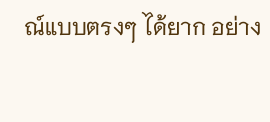ณ์แบบตรงๆ ได้ยาก อย่าง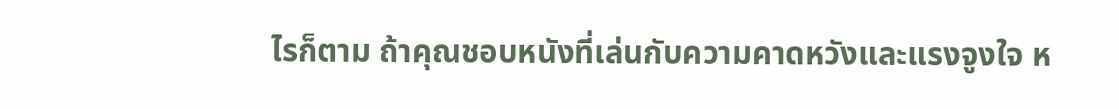ไรก็ตาม ถ้าคุณชอบหนังที่เล่นกับความคาดหวังและแรงจูงใจ ห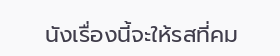นังเรื่องนี้จะให้รสที่คม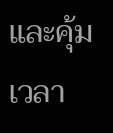และคุ้มเวลา